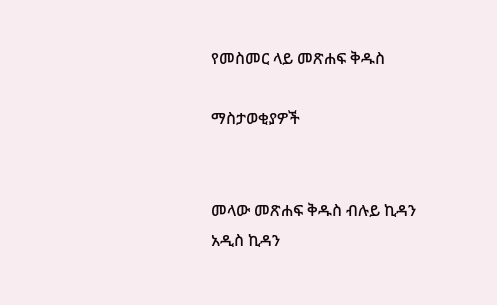የመስመር ላይ መጽሐፍ ቅዱስ

ማስታወቂያዎች


መላው መጽሐፍ ቅዱስ ብሉይ ኪዳን አዲስ ኪዳን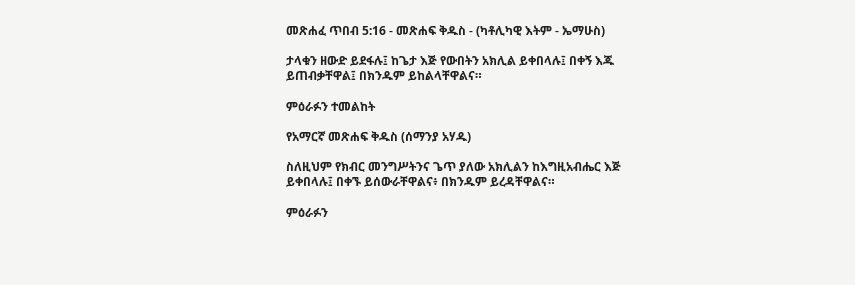መጽሐፈ ጥበብ 5:16 - መጽሐፍ ቅዱስ - (ካቶሊካዊ እትም - ኤማሁስ)

ታላቁን ዘውድ ይደፋሉ፤ ከጌታ እጅ የውበትን አክሊል ይቀበላሉ፤ በቀኝ እጁ ይጠብቃቸዋል፤ በክንዱም ይከልላቸዋልና።

ምዕራፉን ተመልከት

የአማርኛ መጽሐፍ ቅዱስ (ሰማንያ አሃዱ)

ስለዚህም የክብር መንግሥትንና ጌጥ ያለው አክሊልን ከእግዚአብሔር እጅ ይቀበላሉ፤ በቀኙ ይሰውራቸዋልና፥ በክንዱም ይረዳቸዋልና።

ምዕራፉን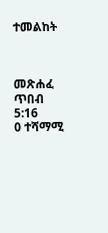ተመልከት



መጽሐፈ ጥበብ 5:16
0 ተሻማሚ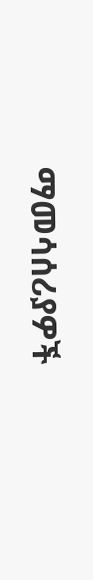ማመሳሰሪያዎች